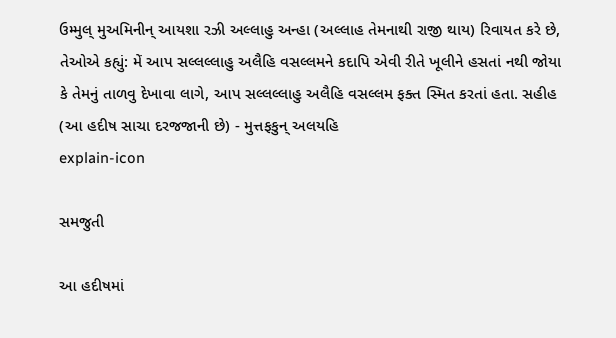ઉમ્મુલ્ મુઅમિનીન્ આયશા રઝી અલ્લાહુ અન્હા (અલ્લાહ તેમનાથી રાજી થાય) રિવાયત કરે છે, તેઓએ કહ્યું: મેં આપ સલ્લલ્લાહુ અલૈહિ વસલ્લમને કદાપિ એવી રીતે ખૂલીને હસતાં નથી જોયા કે તેમનું તાળવુ દેખાવા લાગે, આપ સલ્લલ્લાહુ અલૈહિ વસલ્લમ ફક્ત સ્મિત કરતાં હતા. સહીહ (આ હદીષ સાચા દરજજાની છે) - મુત્તફકુન્ અલયહિ
explain-icon

સમજુતી

આ હદીષમાં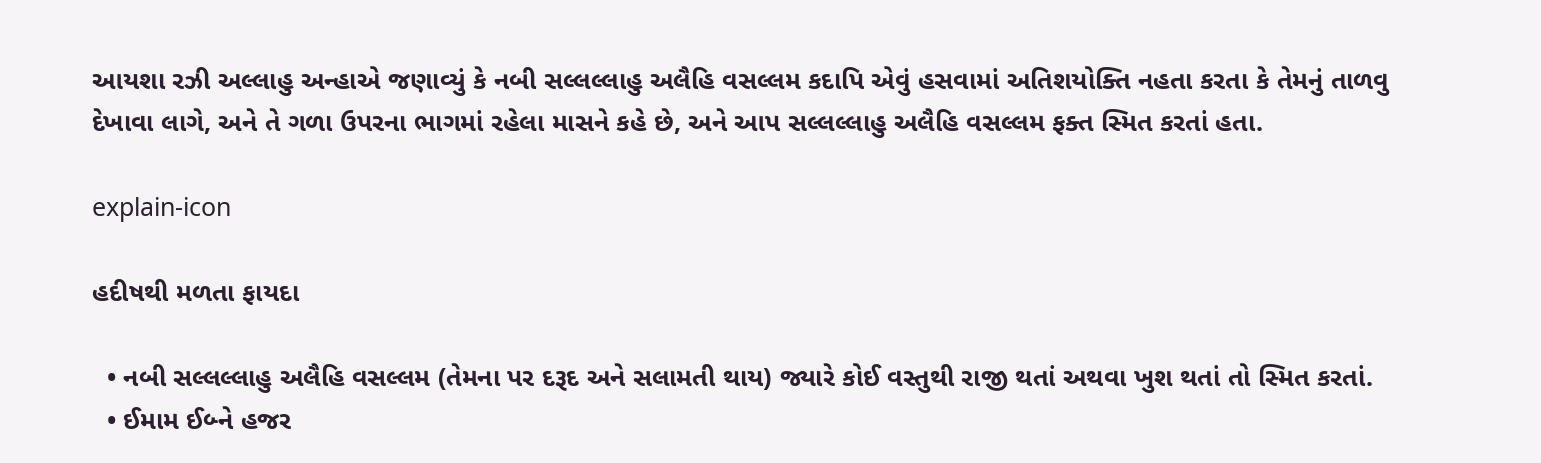આયશા રઝી અલ્લાહુ અન્હાએ જણાવ્યું કે નબી સલ્લલ્લાહુ અલૈહિ વસલ્લમ કદાપિ એવું હસવામાં અતિશયોક્તિ નહતા કરતા કે તેમનું તાળવુ દેખાવા લાગે, અને તે ગળા ઉપરના ભાગમાં રહેલા માસને કહે છે, અને આપ સલ્લલ્લાહુ અલૈહિ વસલ્લમ ફક્ત સ્મિત કરતાં હતા.

explain-icon

હદીષથી મળતા ફાયદા

  • નબી સલ્લલ્લાહુ અલૈહિ વસલ્લમ (તેમના પર દરૂદ અને સલામતી થાય) જ્યારે કોઈ વસ્તુથી રાજી થતાં અથવા ખુશ થતાં તો સ્મિત કરતાં.
  • ઈમામ ઈબ્ને હજર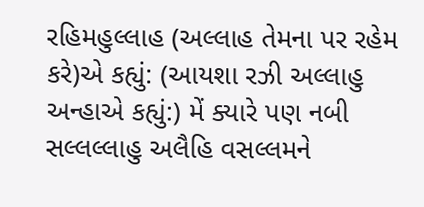રહિમહુલ્લાહ (અલ્લાહ તેમના પર રહેમ કરે)એ કહ્યું: (આયશા રઝી અલ્લાહુ અન્હાએ કહ્યું:) મેં ક્યારે પણ નબી સલ્લલ્લાહુ અલૈહિ વસલ્લમને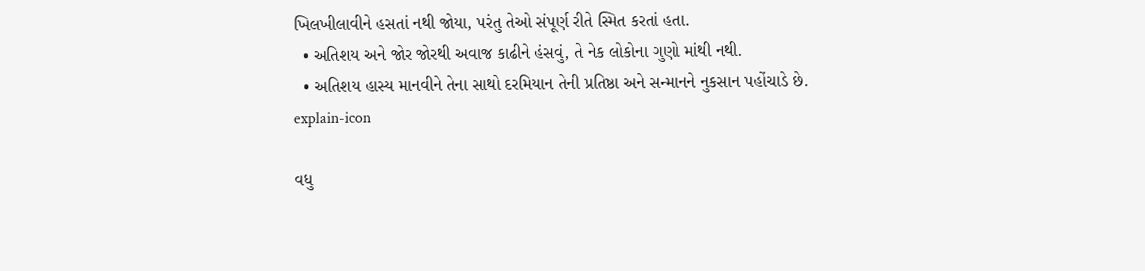ખિલખીલાવીને હસતાં નથી જોયા, પરંતુ તેઓ સંપૂર્ણ રીતે સ્મિત કરતાં હતા.
  • અતિશય અને જોર જોરથી અવાજ કાઢીને હંસવું, તે નેક લોકોના ગુણો માંથી નથી.
  • અતિશય હાસ્ય માનવીને તેના સાથો દરમિયાન તેની પ્રતિષ્ઠા અને સન્માનને નુકસાન પહોંચાડે છે.
explain-icon

વધુ